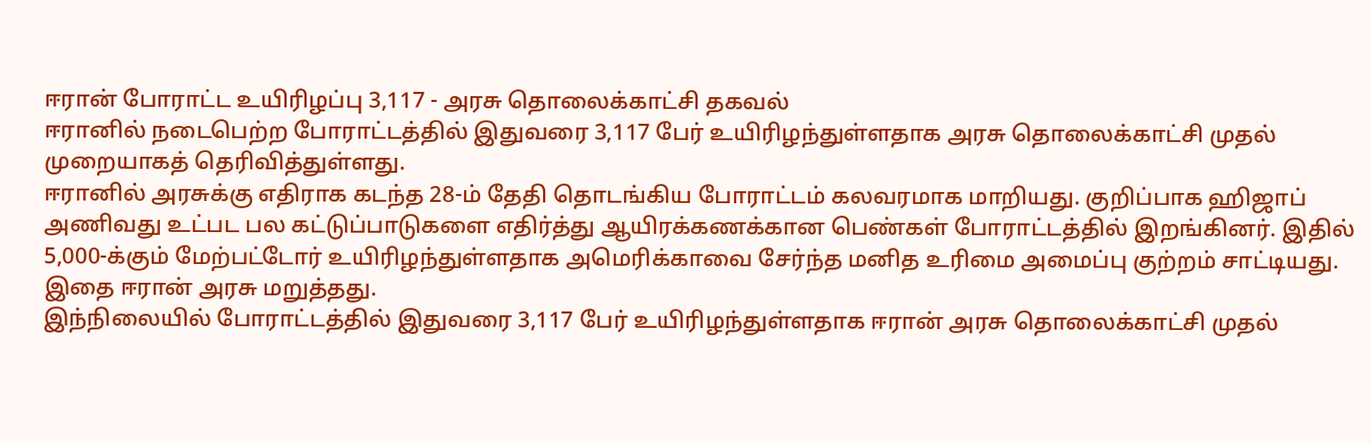ஈரான் போராட்ட உயிரிழப்பு 3,117 - அரசு தொலைக்காட்சி தகவல்
ஈரானில் நடைபெற்ற போராட்டத்தில் இதுவரை 3,117 பேர் உயிரிழந்துள்ளதாக அரசு தொலைக்காட்சி முதல் முறையாகத் தெரிவித்துள்ளது.
ஈரானில் அரசுக்கு எதிராக கடந்த 28-ம் தேதி தொடங்கிய போராட்டம் கலவரமாக மாறியது. குறிப்பாக ஹிஜாப் அணிவது உட்பட பல கட்டுப்பாடுகளை எதிர்த்து ஆயிரக்கணக்கான பெண்கள் போராட்டத்தில் இறங்கினர். இதில் 5,000-க்கும் மேற்பட்டோர் உயிரிழந்துள்ளதாக அமெரிக்காவை சேர்ந்த மனித உரிமை அமைப்பு குற்றம் சாட்டியது. இதை ஈரான் அரசு மறுத்தது.
இந்நிலையில் போராட்டத்தில் இதுவரை 3,117 பேர் உயிரிழந்துள்ளதாக ஈரான் அரசு தொலைக்காட்சி முதல்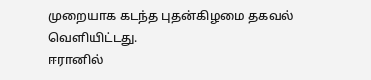முறையாக கடந்த புதன்கிழமை தகவல் வெளியிட்டது.
ஈரானில்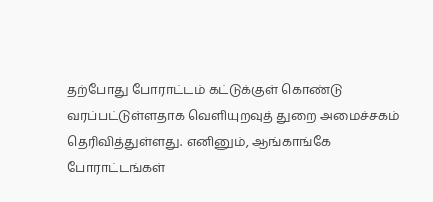தற்போது போராட்டம் கட்டுக்குள் கொண்டு வரப்பட்டுள்ளதாக வெளியுறவுத் துறை அமைச்சகம் தெரிவித்துள்ளது. எனினும், ஆங்காங்கே போராட்டங்கள்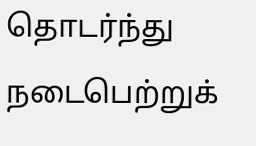தொடர்ந்து நடைபெற்றுக்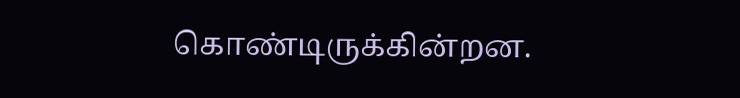கொண்டிருக்கின்றன.